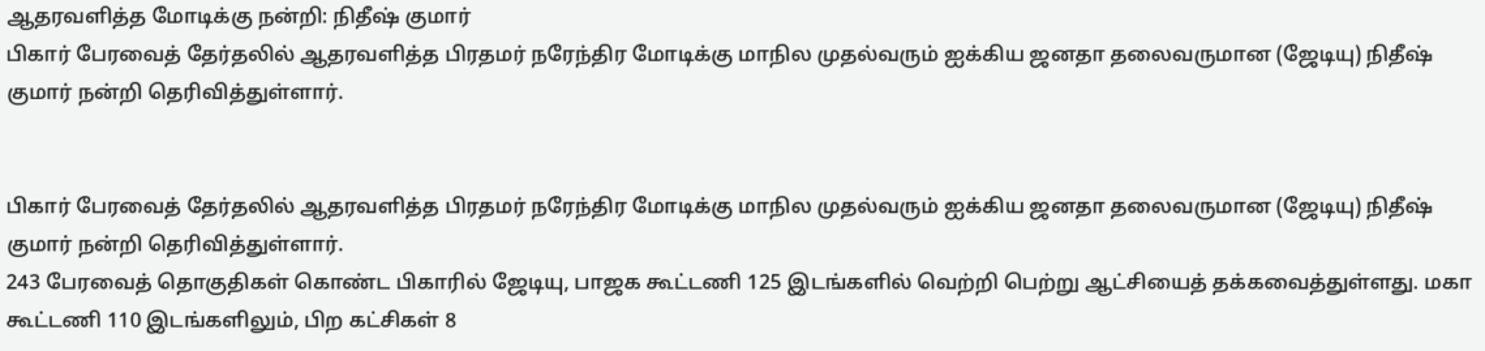ஆதரவளித்த மோடிக்கு நன்றி: நிதீஷ் குமார்
பிகார் பேரவைத் தேர்தலில் ஆதரவளித்த பிரதமர் நரேந்திர மோடிக்கு மாநில முதல்வரும் ஐக்கிய ஜனதா தலைவருமான (ஜேடியு) நிதீஷ் குமார் நன்றி தெரிவித்துள்ளார்.


பிகார் பேரவைத் தேர்தலில் ஆதரவளித்த பிரதமர் நரேந்திர மோடிக்கு மாநில முதல்வரும் ஐக்கிய ஜனதா தலைவருமான (ஜேடியு) நிதீஷ் குமார் நன்றி தெரிவித்துள்ளார்.
243 பேரவைத் தொகுதிகள் கொண்ட பிகாரில் ஜேடியு, பாஜக கூட்டணி 125 இடங்களில் வெற்றி பெற்று ஆட்சியைத் தக்கவைத்துள்ளது. மகா கூட்டணி 110 இடங்களிலும், பிற கட்சிகள் 8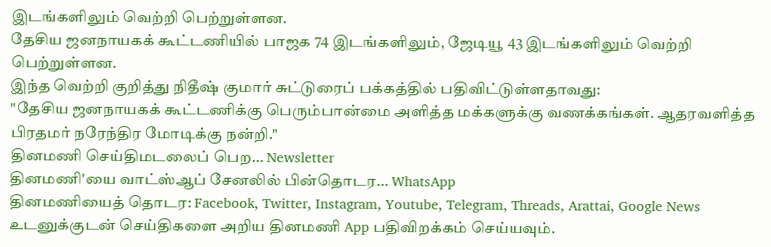இடங்களிலும் வெற்றி பெற்றுள்ளன.
தேசிய ஜனநாயகக் கூட்டணியில் பாஜக 74 இடங்களிலும், ஜேடியூ 43 இடங்களிலும் வெற்றி பெற்றுள்ளன.
இந்த வெற்றி குறித்து நிதீஷ் குமார் சுட்டுரைப் பக்கத்தில் பதிவிட்டுள்ளதாவது:
"தேசிய ஜனநாயகக் கூட்டணிக்கு பெரும்பான்மை அளித்த மக்களுக்கு வணக்கங்கள். ஆதரவளித்த பிரதமர் நரேந்திர மோடிக்கு நன்றி."
தினமணி செய்திமடலைப் பெற... Newsletter
தினமணி'யை வாட்ஸ்ஆப் சேனலில் பின்தொடர... WhatsApp
தினமணியைத் தொடர: Facebook, Twitter, Instagram, Youtube, Telegram, Threads, Arattai, Google News
உடனுக்குடன் செய்திகளை அறிய தினமணி App பதிவிறக்கம் செய்யவும்.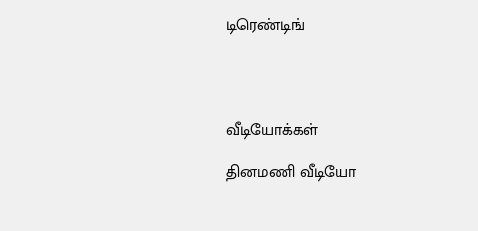டிரெண்டிங்




வீடியோக்கள்

தினமணி வீடியோ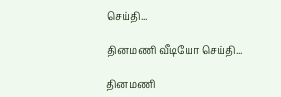செய்தி...

தினமணி வீடியோ செய்தி...

தினமணி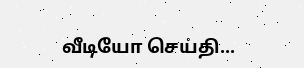வீடியோ செய்தி...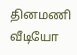தினமணி வீடியோ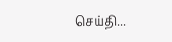செய்தி...